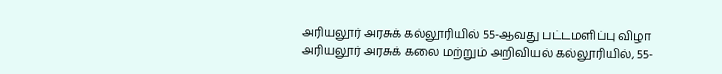அரியலூர் அரசுக் கல்லூரியில் 55-ஆவது பட்டமளிப்பு விழா
அரியலூர் அரசுக் கலை மற்றும் அறிவியல் கல்லூரியில், 55-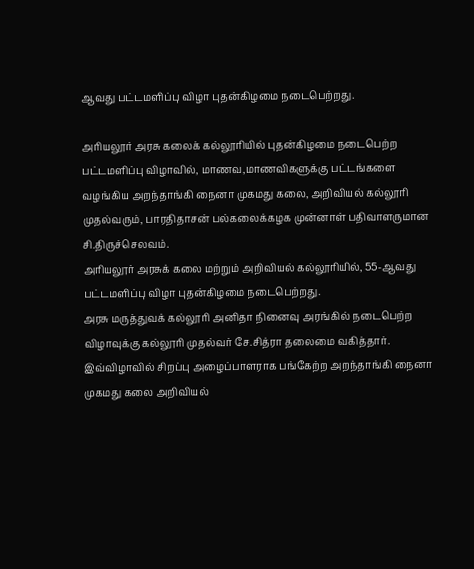ஆவது பட்டமளிப்பு விழா புதன்கிழமை நடைபெற்றது.

அரியலூர் அரசு கலைக் கல்லூரியில் புதன்கிழமை நடைபெற்ற பட்டமளிப்பு விழாவில், மாணவ,மாணவிகளுக்கு பட்டங்களை வழங்கிய அறந்தாங்கி நைனா முகமது கலை, அறிவியல் கல்லூரி முதல்வரும், பாரதிதாசன் பல்கலைக்கழக முன்னாள் பதிவாளருமான சி.திருச்செலவம்.
அரியலூர் அரசுக் கலை மற்றும் அறிவியல் கல்லூரியில், 55-ஆவது பட்டமளிப்பு விழா புதன்கிழமை நடைபெற்றது.
அரசு மருத்துவக் கல்லூரி அனிதா நினைவு அரங்கில் நடைபெற்ற விழாவுக்கு கல்லூரி முதல்வர் சே.சித்ரா தலைமை வகித்தார்.
இவ்விழாவில் சிறப்பு அழைப்பாளராக பங்கேற்ற அறந்தாங்கி நைனா முகமது கலை அறிவியல்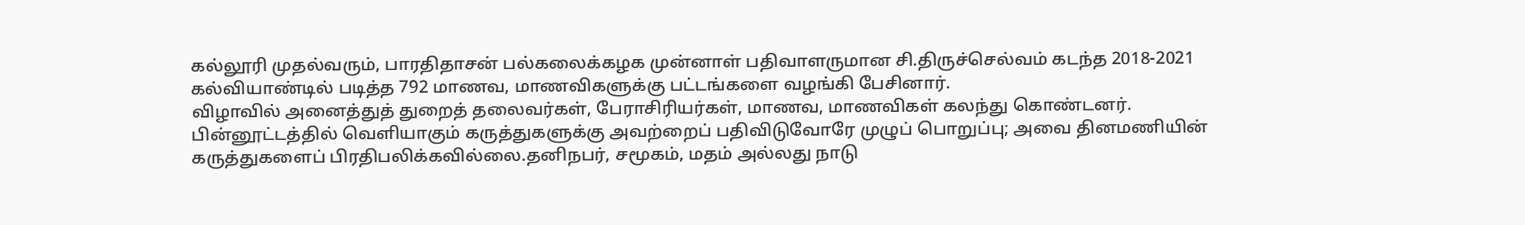கல்லூரி முதல்வரும், பாரதிதாசன் பல்கலைக்கழக முன்னாள் பதிவாளருமான சி.திருச்செல்வம் கடந்த 2018-2021 கல்வியாண்டில் படித்த 792 மாணவ, மாணவிகளுக்கு பட்டங்களை வழங்கி பேசினார்.
விழாவில் அனைத்துத் துறைத் தலைவர்கள், பேராசிரியர்கள், மாணவ, மாணவிகள் கலந்து கொண்டனர்.
பின்னூட்டத்தில் வெளியாகும் கருத்துகளுக்கு அவற்றைப் பதிவிடுவோரே முழுப் பொறுப்பு; அவை தினமணியின் கருத்துகளைப் பிரதிபலிக்கவில்லை.தனிநபர், சமூகம், மதம் அல்லது நாடு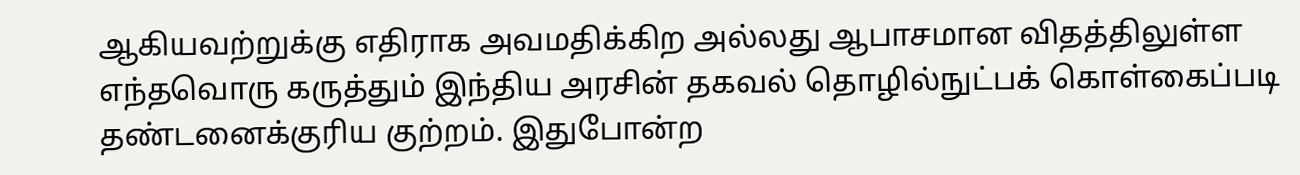ஆகியவற்றுக்கு எதிராக அவமதிக்கிற அல்லது ஆபாசமான விதத்திலுள்ள எந்தவொரு கருத்தும் இந்திய அரசின் தகவல் தொழில்நுட்பக் கொள்கைப்படி தண்டனைக்குரிய குற்றம். இதுபோன்ற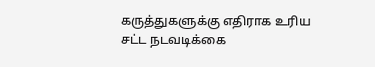கருத்துகளுக்கு எதிராக உரிய சட்ட நடவடிக்கை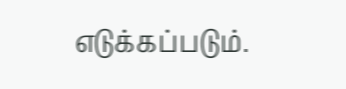எடுக்கப்படும்.